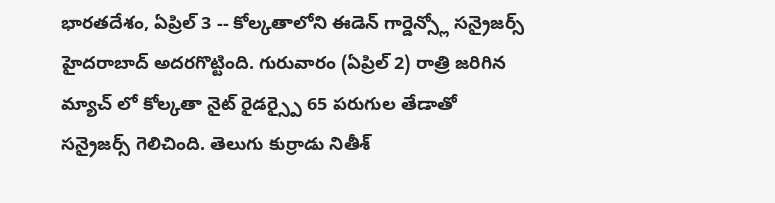భారతదేశం, ఏప్రిల్ 3 -- కోల్కతాలోని ఈడెన్ గార్డెన్స్లో సన్రైజర్స్ హైదరాబాద్ అదరగొట్టింది. గురువారం (ఏప్రిల్ 2) రాత్రి జరిగిన మ్యాచ్ లో కోల్కతా నైట్ రైడర్స్పై 65 పరుగుల తేడాతో సన్రైజర్స్ గెలిచింది. తెలుగు కుర్రాడు నితీశ్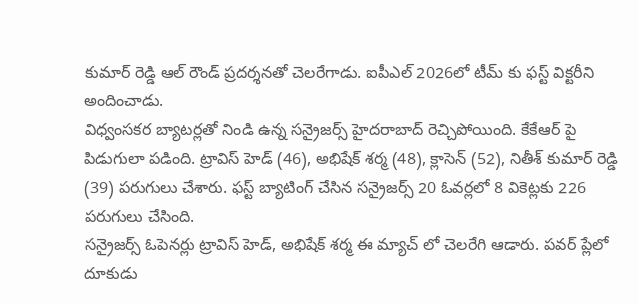కుమార్ రెడ్డి ఆల్ రౌండ్ ప్రదర్శనతో చెలరేగాడు. ఐపీఎల్ 2026లో టీమ్ కు ఫస్ట్ విక్టరీని అందించాడు.
విధ్వంసకర బ్యాటర్లతో నిండి ఉన్న సన్రైజర్స్ హైదరాబాద్ రెచ్చిపోయింది. కేకేఆర్ పై పిడుగులా పడింది. ట్రావిస్ హెడ్ (46), అభిషేక్ శర్మ (48), క్లాసెన్ (52), నితీశ్ కుమార్ రెడ్డి (39) పరుగులు చేశారు. ఫస్ట్ బ్యాటింగ్ చేసిన సన్రైజర్స్ 20 ఓవర్లలో 8 వికెట్లకు 226 పరుగులు చేసింది.
సన్రైజర్స్ ఓపెనర్లు ట్రావిస్ హెడ్, అభిషేక్ శర్మ ఈ మ్యాచ్ లో చెలరేగి ఆడారు. పవర్ ప్లేలో దూకుడు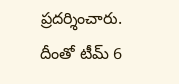ప్రదర్శించారు. దీంతో టీమ్ 6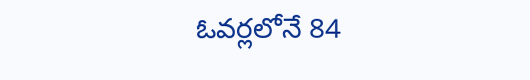ఓవర్లలోనే 84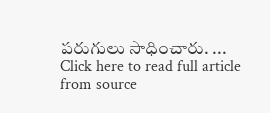పరుగులు సాధించారు. ...
Click here to read full article from source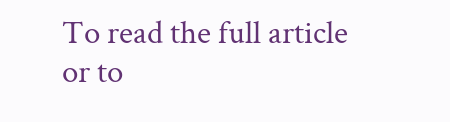To read the full article or to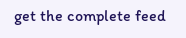get the complete feed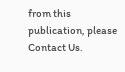from this publication, please
Contact Us.